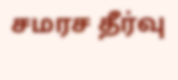சமரச தீர்வு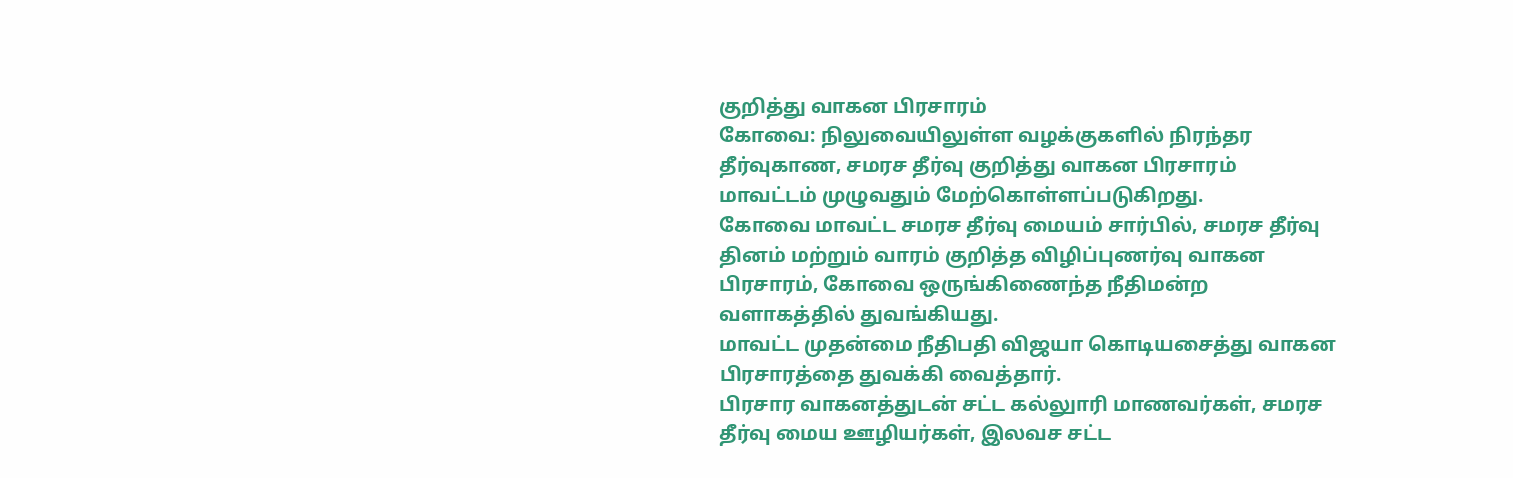குறித்து வாகன பிரசாரம்
கோவை: நிலுவையிலுள்ள வழக்குகளில் நிரந்தர தீர்வுகாண, சமரச தீர்வு குறித்து வாகன பிரசாரம் மாவட்டம் முழுவதும் மேற்கொள்ளப்படுகிறது.
கோவை மாவட்ட சமரச தீர்வு மையம் சார்பில், சமரச தீர்வு தினம் மற்றும் வாரம் குறித்த விழிப்புணர்வு வாகன பிரசாரம், கோவை ஒருங்கிணைந்த நீதிமன்ற வளாகத்தில் துவங்கியது.
மாவட்ட முதன்மை நீதிபதி விஜயா கொடியசைத்து வாகன பிரசாரத்தை துவக்கி வைத்தார்.
பிரசார வாகனத்துடன் சட்ட கல்லுாரி மாணவர்கள், சமரச தீர்வு மைய ஊழியர்கள், இலவச சட்ட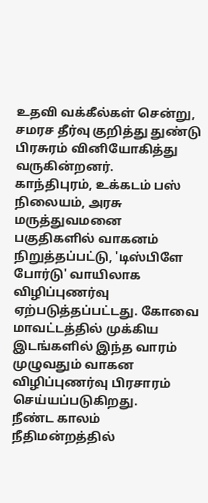உதவி வக்கீல்கள் சென்று, சமரச தீர்வு குறித்து துண்டு பிரசுரம் வினியோகித்து வருகின்றனர்.
காந்திபுரம், உக்கடம் பஸ் நிலையம், அரசு மருத்துவமனை பகுதிகளில் வாகனம் நிறுத்தப்பட்டு, 'டிஸ்பிளே போர்டு' வாயிலாக விழிப்புணர்வு ஏற்படுத்தப்பட்டது. கோவை மாவட்டத்தில் முக்கிய இடங்களில் இந்த வாரம் முழுவதும் வாகன விழிப்புணர்வு பிரசாரம் செய்யப்படுகிறது.
நீண்ட காலம் நீதிமன்றத்தில்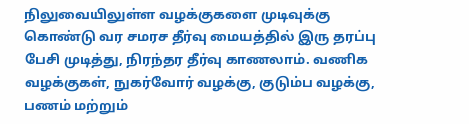நிலுவையிலுள்ள வழக்குகளை முடிவுக்கு கொண்டு வர சமரச தீர்வு மையத்தில் இரு தரப்பு பேசி முடித்து, நிரந்தர தீர்வு காணலாம். வணிக வழக்குகள், நுகர்வோர் வழக்கு, குடும்ப வழக்கு, பணம் மற்றும்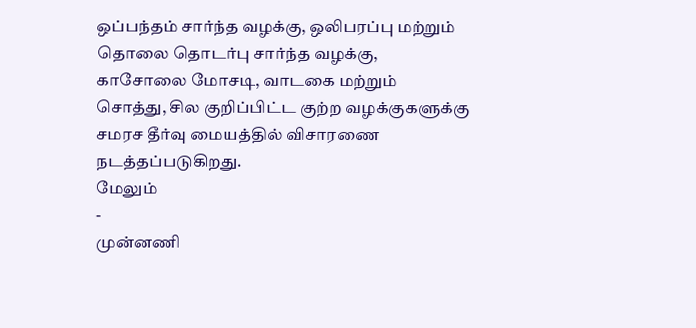ஒப்பந்தம் சார்ந்த வழக்கு, ஒலிபரப்பு மற்றும் தொலை தொடர்பு சார்ந்த வழக்கு, காசோலை மோசடி, வாடகை மற்றும் சொத்து, சில குறிப்பிட்ட குற்ற வழக்குகளுக்கு சமரச தீர்வு மையத்தில் விசாரணை நடத்தப்படுகிறது.
மேலும்
-
முன்னணி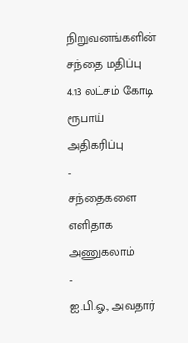நிறுவனங்களின் சந்தை மதிப்பு 4.13 லட்சம் கோடி ரூபாய் அதிகரிப்பு
-
சந்தைகளை எளிதாக அணுகலாம்
-
ஐ.பி.ஓ., அவதார்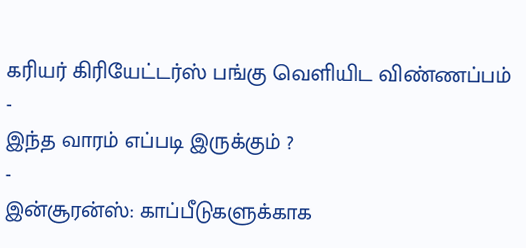கரியர் கிரியேட்டர்ஸ் பங்கு வெளியிட விண்ணப்பம்
-
இந்த வாரம் எப்படி இருக்கும் ?
-
இன்சூரன்ஸ்: காப்பீடுகளுக்காக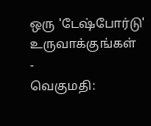ஒரு 'டேஷ்போர்டு' உருவாக்குங்கள்
-
வெகுமதி: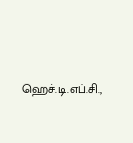ஹெச்.டி.எப்.சி.,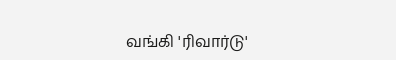வங்கி 'ரிவார்டு'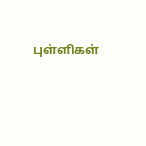புள்ளிகள்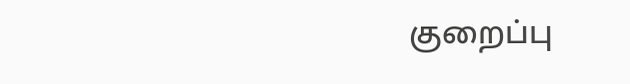குறைப்பு